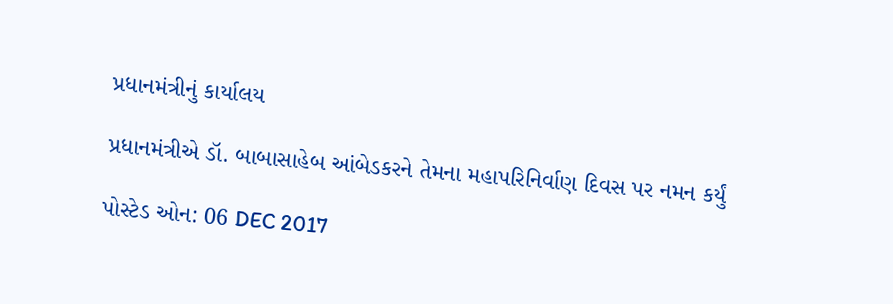પ્રધાનમંત્રીનું કાર્યાલય

પ્રધાનમંત્રીએ ડૉ. બાબાસાહેબ આંબેડકરને તેમના મહાપરિનિર્વાણ દિવસ પર નમન કર્યું

પોસ્ટેડ ઓન: 06 DEC 2017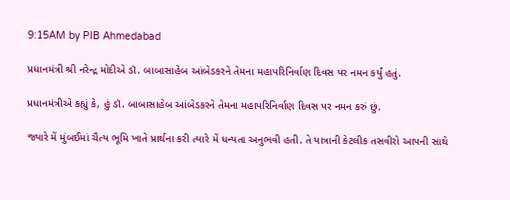9:15AM by PIB Ahmedabad

પ્રધાનમંત્રી શ્રી નરેન્દ્ર મોદીએ ડૉ. બાબાસાહેબ આંબેડકરને તેમના મહાપરિનિર્વાણ દિવસ પર નમન કર્યું હતું.

પ્રધાનમંત્રીએ કહ્યું કે, હું ડૉ. બાબાસાહેબ આંબેડકરને તેમના મહાપરિનિર્વાણ દિવસ પર નમન કરું છું.

જ્યારે મેં મુંબઈમાં ચૈત્ય ભૂમિ ખાતે પ્રાર્થના કરી ત્યારે મેં ધન્યતા અનુભવી હતી. તે યાત્રાની કેટલીક તસવીરો આપની સાથે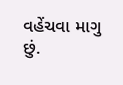વહેંચવા માગુ છું.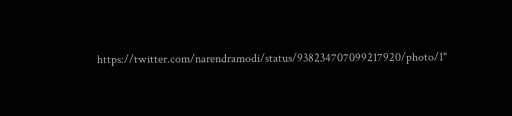https://twitter.com/narendramodi/status/938234707099217920/photo/1"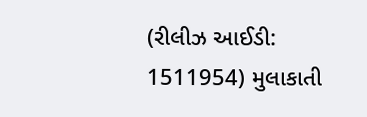(રીલીઝ આઈડી: 1511954) મુલાકાતી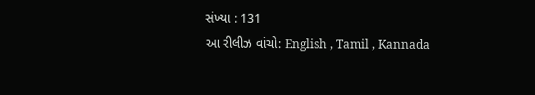સંખ્યા : 131
આ રીલીઝ વાંચો: English , Tamil , Kannada